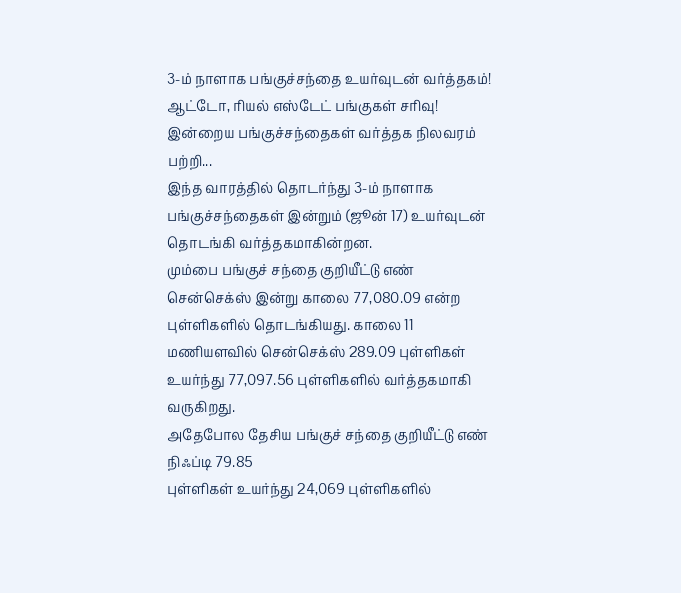3-ம் நாளாக பங்குச்சந்தை உயர்வுடன் வர்த்தகம்! ஆட்டோ, ரியல் எஸ்டேட் பங்குகள் சரிவு!
இன்றைய பங்குச்சந்தைகள் வர்த்தக நிலவரம் பற்றி...
இந்த வாரத்தில் தொடர்ந்து 3-ம் நாளாக பங்குச்சந்தைகள் இன்றும் (ஜூன் 17) உயர்வுடன் தொடங்கி வர்த்தகமாகின்றன.
மும்பை பங்குச் சந்தை குறியீட்டு எண் சென்செக்ஸ் இன்று காலை 77,080.09 என்ற புள்ளிகளில் தொடங்கியது. காலை 11 மணியளவில் சென்செக்ஸ் 289.09 புள்ளிகள் உயர்ந்து 77,097.56 புள்ளிகளில் வர்த்தகமாகி வருகிறது.
அதேபோல தேசிய பங்குச் சந்தை குறியீட்டு எண் நிஃப்டி 79.85
புள்ளிகள் உயர்ந்து 24,069 புள்ளிகளில்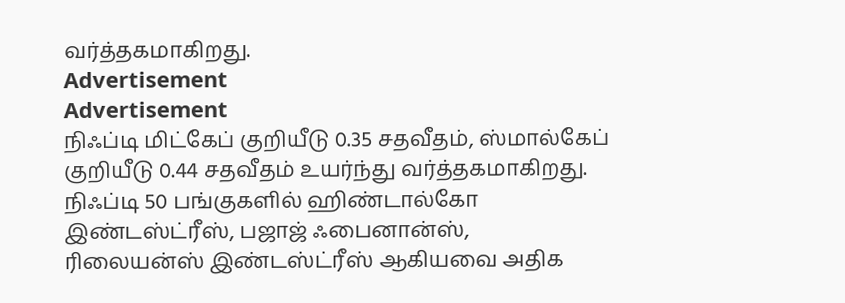வர்த்தகமாகிறது.
Advertisement
Advertisement
நிஃப்டி மிட்கேப் குறியீடு 0.35 சதவீதம், ஸ்மால்கேப் குறியீடு 0.44 சதவீதம் உயர்ந்து வர்த்தகமாகிறது.
நிஃப்டி 50 பங்குகளில் ஹிண்டால்கோ இண்டஸ்ட்ரீஸ், பஜாஜ் ஃபைனான்ஸ், ரிலையன்ஸ் இண்டஸ்ட்ரீஸ் ஆகியவை அதிக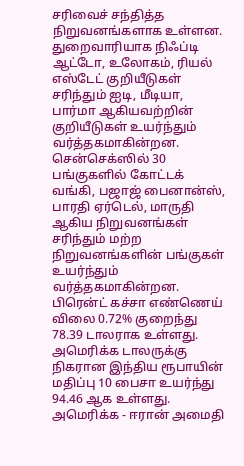சரிவைச் சந்தித்த நிறுவனங்களாக உள்ளன.
துறைவாரியாக நிஃப்டி ஆட்டோ, உலோகம், ரியல் எஸ்டேட் குறியீடுகள் சரிந்தும் ஐடி, மீடியா, பார்மா ஆகியவற்றின் குறியீடுகள் உயர்ந்தும் வர்த்தகமாகின்றன.
சென்செக்ஸில் 30 பங்குகளில் கோட்டக் வங்கி, பஜாஜ் பைனான்ஸ், பாரதி ஏர்டெல், மாருதி ஆகிய நிறுவனங்கள் சரிந்தும் மற்ற நிறுவனங்களின் பங்குகள் உயர்ந்தும் வர்த்தகமாகின்றன.
பிரென்ட் கச்சா எண்ணெய் விலை 0.72% குறைந்து 78.39 டாலராக உள்ளது.
அமெரிக்க டாலருக்கு நிகரான இந்திய ரூபாயின் மதிப்பு 10 பைசா உயர்ந்து 94.46 ஆக உள்ளது.
அமெரிக்க - ஈரான் அமைதி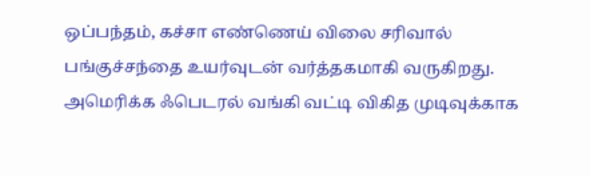ஒப்பந்தம், கச்சா எண்ணெய் விலை சரிவால் பங்குச்சந்தை உயர்வுடன் வர்த்தகமாகி வருகிறது.
அமெரிக்க ஃபெடரல் வங்கி வட்டி விகித முடிவுக்காக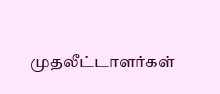முதலீட்டாளர்கள்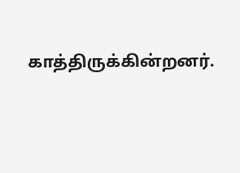காத்திருக்கின்றனர்.